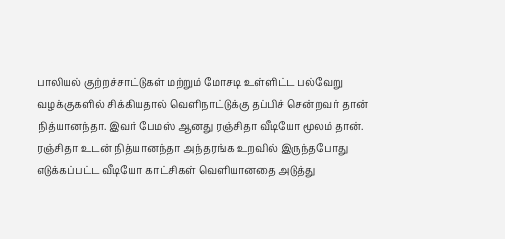பாலியல் குற்றச்சாட்டுகள் மற்றும் மோசடி உள்ளிட்ட பல்வேறு வழக்குகளில் சிக்கியதால் வெளிநாட்டுக்கு தப்பிச் சென்றவர் தான் நித்யானந்தா. இவர் பேமஸ் ஆனது ரஞ்சிதா வீடியோ மூலம் தான். ரஞ்சிதா உடன் நித்யானந்தா அந்தரங்க உறவில் இருந்தபோது எடுக்கப்பட்ட வீடியோ காட்சிகள் வெளியானதை அடுத்து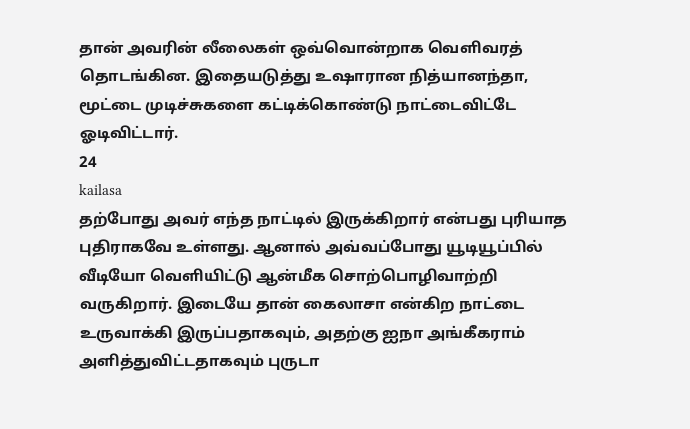தான் அவரின் லீலைகள் ஒவ்வொன்றாக வெளிவரத் தொடங்கின. இதையடுத்து உஷாரான நித்யானந்தா, மூட்டை முடிச்சுகளை கட்டிக்கொண்டு நாட்டைவிட்டே ஓடிவிட்டார்.
24
kailasa
தற்போது அவர் எந்த நாட்டில் இருக்கிறார் என்பது புரியாத புதிராகவே உள்ளது. ஆனால் அவ்வப்போது யூடியூப்பில் வீடியோ வெளியிட்டு ஆன்மீக சொற்பொழிவாற்றி வருகிறார். இடையே தான் கைலாசா என்கிற நாட்டை உருவாக்கி இருப்பதாகவும், அதற்கு ஐநா அங்கீகராம் அளித்துவிட்டதாகவும் புருடா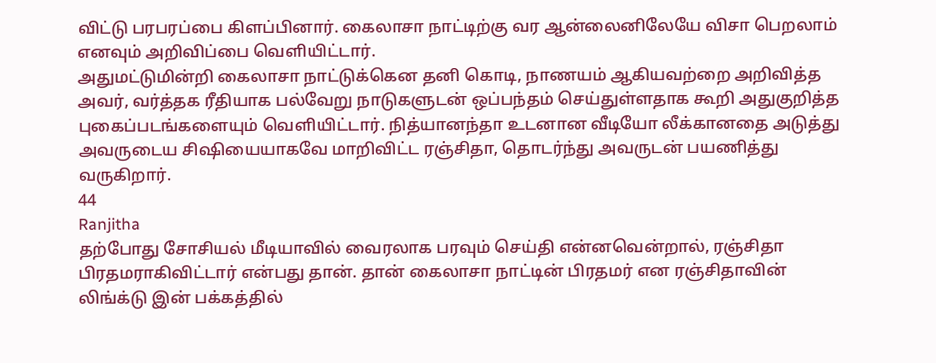விட்டு பரபரப்பை கிளப்பினார். கைலாசா நாட்டிற்கு வர ஆன்லைனிலேயே விசா பெறலாம் எனவும் அறிவிப்பை வெளியிட்டார்.
அதுமட்டுமின்றி கைலாசா நாட்டுக்கென தனி கொடி, நாணயம் ஆகியவற்றை அறிவித்த அவர், வர்த்தக ரீதியாக பல்வேறு நாடுகளுடன் ஒப்பந்தம் செய்துள்ளதாக கூறி அதுகுறித்த புகைப்படங்களையும் வெளியிட்டார். நித்யானந்தா உடனான வீடியோ லீக்கானதை அடுத்து அவருடைய சிஷியையாகவே மாறிவிட்ட ரஞ்சிதா, தொடர்ந்து அவருடன் பயணித்து வருகிறார்.
44
Ranjitha
தற்போது சோசியல் மீடியாவில் வைரலாக பரவும் செய்தி என்னவென்றால், ரஞ்சிதா பிரதமராகிவிட்டார் என்பது தான். தான் கைலாசா நாட்டின் பிரதமர் என ரஞ்சிதாவின் லிங்க்டு இன் பக்கத்தில்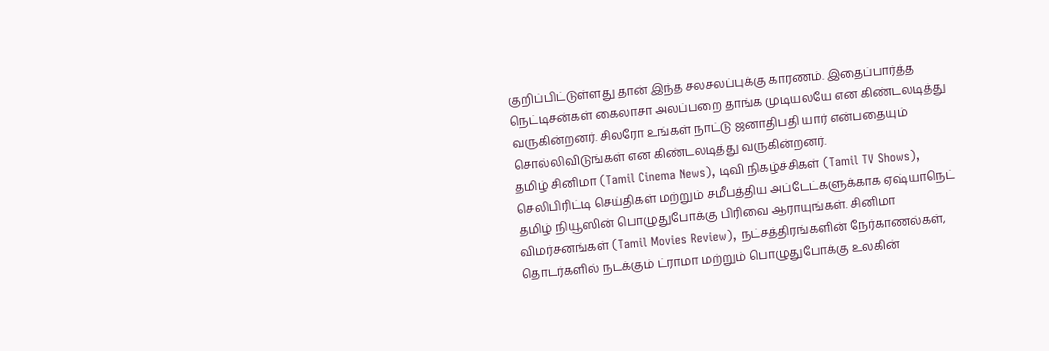குறிப்பிட்டுள்ளது தான் இந்த சலசலப்புக்கு காரணம். இதைப்பார்த்த நெட்டிசன்கள் கைலாசா அலப்பறை தாங்க முடியலயே என கிண்டலடித்து வருகின்றனர். சிலரோ உங்கள் நாட்டு ஜனாதிபதி யார் என்பதையும் சொல்லிவிடுங்கள் என கிண்டலடித்து வருகின்றனர்.
தமிழ் சினிமா (Tamil Cinema News), டிவி நிகழ்ச்சிகள் (Tamil TV Shows), செலிபிரிட்டி செய்திகள் மற்றும் சமீபத்திய அப்டேட்களுக்காக ஏஷ்யாநெட் தமிழ் நியூஸின் பொழுதுபோக்கு பிரிவை ஆராயுங்கள். சினிமா விமர்சனங்கள் (Tamil Movies Review), நட்சத்திரங்களின் நேர்காணல்கள், தொடர்களில் நடக்கும் ட்ராமா மற்றும் பொழுதுபோக்கு உலகின்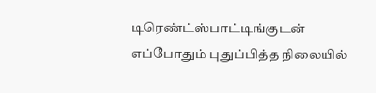டிரெண்ட்ஸ்பாட்டிங்குடன் எப்போதும் புதுப்பித்த நிலையில்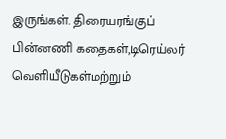இருங்கள். திரையரங்குப் பின்னணி கதைகள்,டிரெய்லர் வெளியீடுகள்மற்றும்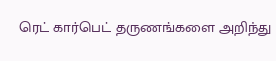ரெட் கார்பெட் தருணங்களை அறிந்து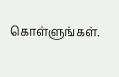கொள்ளுங்கள்.